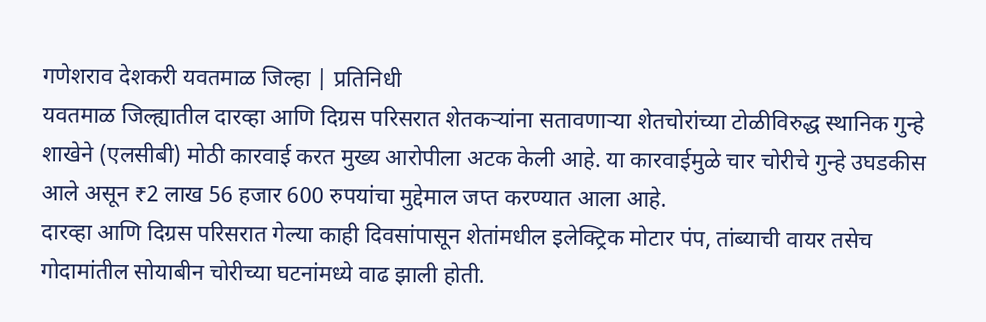गणेशराव देशकरी यवतमाळ जिल्हा | प्रतिनिधी
यवतमाळ जिल्ह्यातील दारव्हा आणि दिग्रस परिसरात शेतकऱ्यांना सतावणाऱ्या शेतचोरांच्या टोळीविरुद्ध स्थानिक गुन्हे शाखेने (एलसीबी) मोठी कारवाई करत मुख्य आरोपीला अटक केली आहे. या कारवाईमुळे चार चोरीचे गुन्हे उघडकीस आले असून ₹2 लाख 56 हजार 600 रुपयांचा मुद्देमाल जप्त करण्यात आला आहे.
दारव्हा आणि दिग्रस परिसरात गेल्या काही दिवसांपासून शेतांमधील इलेक्ट्रिक मोटार पंप, तांब्याची वायर तसेच गोदामांतील सोयाबीन चोरीच्या घटनांमध्ये वाढ झाली होती.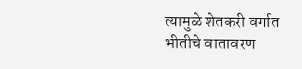त्यामुळे शेतकरी वर्गात भीतीचे वातावरण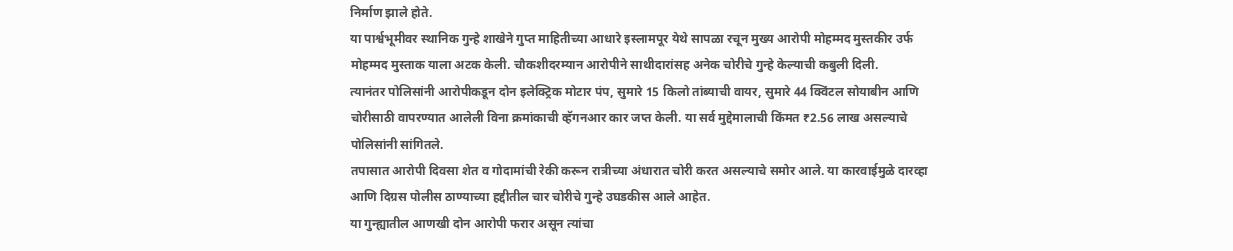निर्माण झाले होते.
या पार्श्वभूमीवर स्थानिक गुन्हे शाखेने गुप्त माहितीच्या आधारे इस्लामपूर येथे सापळा रचून मुख्य आरोपी मोहम्मद मुस्तकीर उर्फ मोहम्मद मुस्ताक याला अटक केली. चौकशीदरम्यान आरोपीने साथीदारांसह अनेक चोरीचे गुन्हे केल्याची कबुली दिली.
त्यानंतर पोलिसांनी आरोपीकडून दोन इलेक्ट्रिक मोटार पंप, सुमारे 15 किलो तांब्याची वायर, सुमारे 44 क्विंटल सोयाबीन आणि चोरीसाठी वापरण्यात आलेली विना क्रमांकाची व्हॅगनआर कार जप्त केली. या सर्व मुद्देमालाची किंमत ₹2.56 लाख असल्याचे पोलिसांनी सांगितले.
तपासात आरोपी दिवसा शेत व गोदामांची रेकी करून रात्रीच्या अंधारात चोरी करत असल्याचे समोर आले. या कारवाईमुळे दारव्हा आणि दिग्रस पोलीस ठाण्याच्या हद्दीतील चार चोरीचे गुन्हे उघडकीस आले आहेत.
या गुन्ह्यातील आणखी दोन आरोपी फरार असून त्यांचा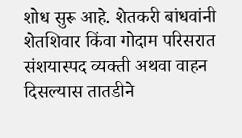शोध सुरू आहे. शेतकरी बांधवांनी शेतशिवार किंवा गोदाम परिसरात संशयास्पद व्यक्ती अथवा वाहन दिसल्यास तातडीने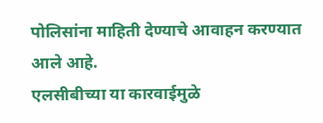पोलिसांना माहिती देण्याचे आवाहन करण्यात आले आहे.
एलसीबीच्या या कारवाईमुळे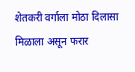शेतकरी वर्गाला मोठा दिलासा मिळाला असून फरार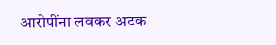आरोपींना लवकर अटक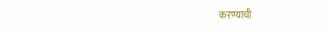करण्याची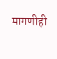मागणीही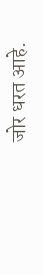जोर धरत आहे.